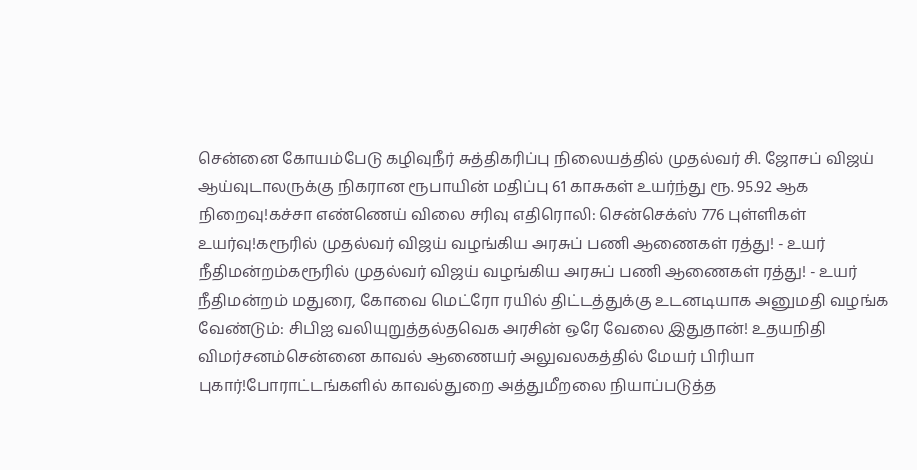சென்னை கோயம்பேடு கழிவுநீர் சுத்திகரிப்பு நிலையத்தில் முதல்வர் சி. ஜோசப் விஜய் ஆய்வுடாலருக்கு நிகரான ரூபாயின் மதிப்பு 61 காசுகள் உயர்ந்து ரூ. 95.92 ஆக நிறைவு!கச்சா எண்ணெய் விலை சரிவு எதிரொலி: சென்செக்ஸ் 776 புள்ளிகள் உயர்வு!கரூரில் முதல்வர் விஜய் வழங்கிய அரசுப் பணி ஆணைகள் ரத்து! - உயர் நீதிமன்றம்கரூரில் முதல்வர் விஜய் வழங்கிய அரசுப் பணி ஆணைகள் ரத்து! - உயர் நீதிமன்றம் மதுரை, கோவை மெட்ரோ ரயில் திட்டத்துக்கு உடனடியாக அனுமதி வழங்க வேண்டும்: சிபிஐ வலியுறுத்தல்தவெக அரசின் ஒரே வேலை இதுதான்! உதயநிதி விமர்சனம்சென்னை காவல் ஆணையர் அலுவலகத்தில் மேயர் பிரியா புகார்!போராட்டங்களில் காவல்துறை அத்துமீறலை நியாப்படுத்த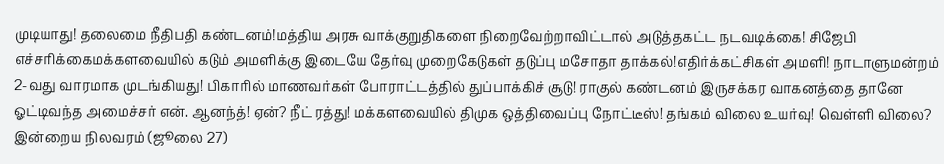முடியாது! தலைமை நீதிபதி கண்டனம்!மத்திய அரசு வாக்குறுதிகளை நிறைவேற்றாவிட்டால் அடுத்தகட்ட நடவடிக்கை! சிஜேபி எச்சரிக்கைமக்களவையில் கடும் அமளிக்கு இடையே தேர்வு முறைகேடுகள் தடுப்பு மசோதா தாக்கல்!எதிர்க்கட்சிகள் அமளி! நாடாளுமன்றம் 2-வது வாரமாக முடங்கியது! பிகாரில் மாணவர்கள் போராட்டத்தில் துப்பாக்கிச் சூடு! ராகுல் கண்டனம் இருசக்கர வாகனத்தை தானே ஓட்டிவந்த அமைச்சர் என். ஆனந்த்! ஏன்? நீட் ரத்து! மக்களவையில் திமுக ஒத்திவைப்பு நோட்டீஸ்! தங்கம் விலை உயர்வு! வெள்ளி விலை? இன்றைய நிலவரம் (ஜூலை 27)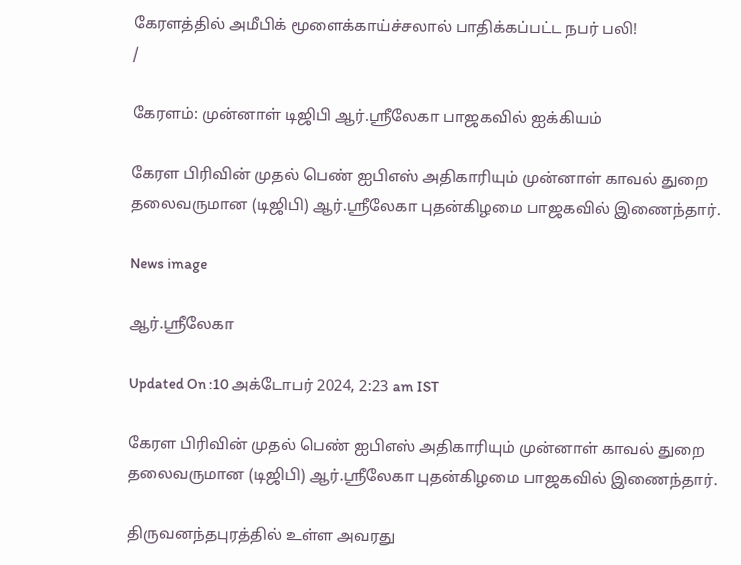கேரளத்தில் அமீபிக் மூளைக்காய்ச்சலால் பாதிக்கப்பட்ட நபர் பலி!
/

கேரளம்: முன்னாள் டிஜிபி ஆர்.ஸ்ரீலேகா பாஜகவில் ஐக்கியம்

கேரள பிரிவின் முதல் பெண் ஐபிஎஸ் அதிகாரியும் முன்னாள் காவல் துறை தலைவருமான (டிஜிபி) ஆர்.ஸ்ரீலேகா புதன்கிழமை பாஜகவில் இணைந்தார்.

News image

ஆர்.ஸ்ரீலேகா

Updated On :10 அக்டோபர் 2024, 2:23 am IST

கேரள பிரிவின் முதல் பெண் ஐபிஎஸ் அதிகாரியும் முன்னாள் காவல் துறை தலைவருமான (டிஜிபி) ஆர்.ஸ்ரீலேகா புதன்கிழமை பாஜகவில் இணைந்தார்.

திருவனந்தபுரத்தில் உள்ள அவரது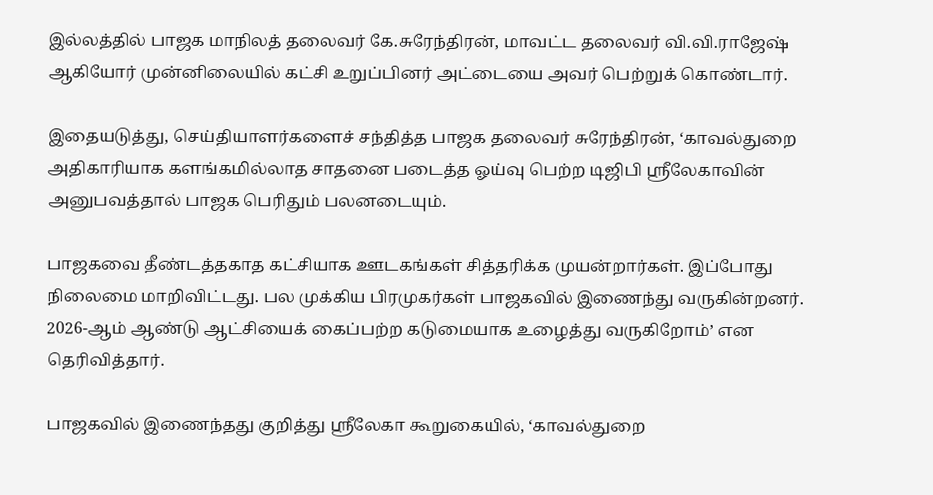இல்லத்தில் பாஜக மாநிலத் தலைவர் கே.சுரேந்திரன், மாவட்ட தலைவர் வி.வி.ராஜேஷ் ஆகியோர் முன்னிலையில் கட்சி உறுப்பினர் அட்டையை அவர் பெற்றுக் கொண்டார்.

இதையடுத்து, செய்தியாளர்களைச் சந்தித்த பாஜக தலைவர் சுரேந்திரன், ‘காவல்துறை அதிகாரியாக களங்கமில்லாத சாதனை படைத்த ஓய்வு பெற்ற டிஜிபி ஸ்ரீலேகாவின் அனுபவத்தால் பாஜக பெரிதும் பலனடையும்.

பாஜகவை தீண்டத்தகாத கட்சியாக ஊடகங்கள் சித்தரிக்க முயன்றார்கள். இப்போது நிலைமை மாறிவிட்டது. பல முக்கிய பிரமுகர்கள் பாஜகவில் இணைந்து வருகின்றனர். 2026-ஆம் ஆண்டு ஆட்சியைக் கைப்பற்ற கடுமையாக உழைத்து வருகிறோம்’ என தெரிவித்தார்.

பாஜகவில் இணைந்தது குறித்து ஸ்ரீலேகா கூறுகையில், ‘காவல்துறை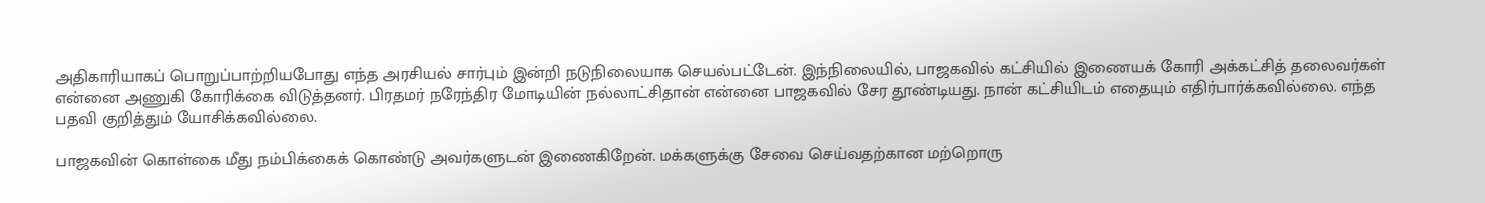அதிகாரியாகப் பொறுப்பாற்றியபோது எந்த அரசியல் சார்பும் இன்றி நடுநிலையாக செயல்பட்டேன். இந்நிலையில், பாஜகவில் கட்சியில் இணையக் கோரி அக்கட்சித் தலைவர்கள் என்னை அணுகி கோரிக்கை விடுத்தனர். பிரதமர் நரேந்திர மோடியின் நல்லாட்சிதான் என்னை பாஜகவில் சேர தூண்டியது. நான் கட்சியிடம் எதையும் எதிர்பார்க்கவில்லை. எந்த பதவி குறித்தும் யோசிக்கவில்லை.

பாஜகவின் கொள்கை மீது நம்பிக்கைக் கொண்டு அவர்களுடன் இணைகிறேன். மக்களுக்கு சேவை செய்வதற்கான மற்றொரு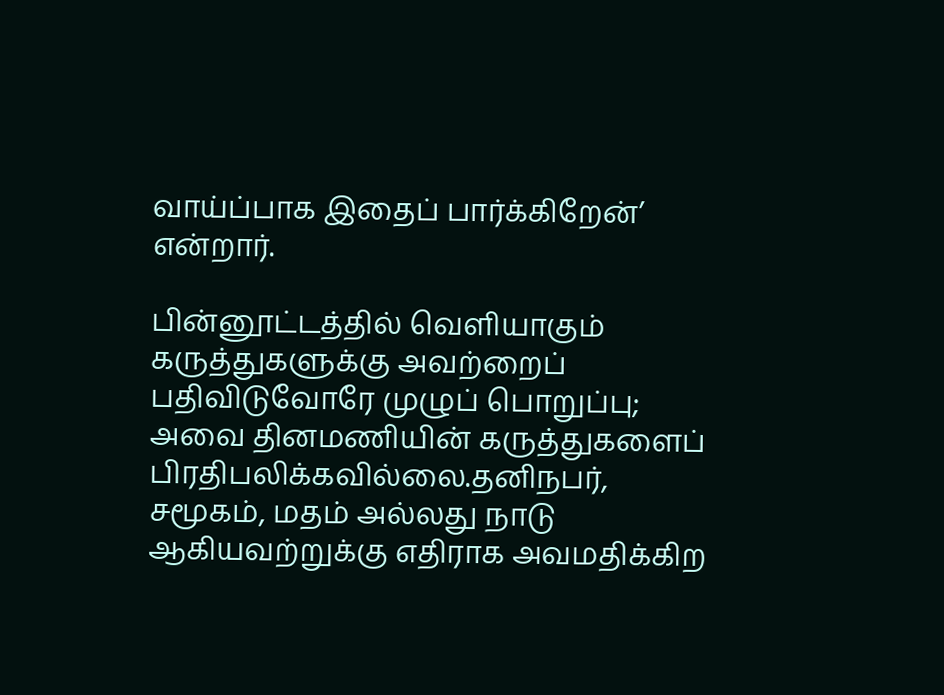வாய்ப்பாக இதைப் பார்க்கிறேன்’ என்றார்.

பின்னூட்டத்தில் வெளியாகும் கருத்துகளுக்கு அவற்றைப் பதிவிடுவோரே முழுப் பொறுப்பு; அவை தினமணியின் கருத்துகளைப் பிரதிபலிக்கவில்லை.தனிநபர், சமூகம், மதம் அல்லது நாடு ஆகியவற்றுக்கு எதிராக அவமதிக்கிற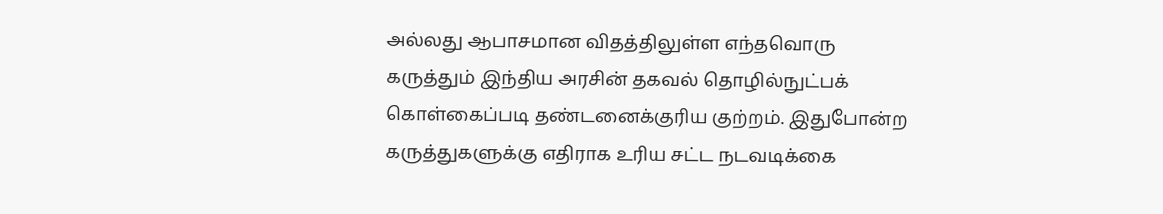அல்லது ஆபாசமான விதத்திலுள்ள எந்தவொரு கருத்தும் இந்திய அரசின் தகவல் தொழில்நுட்பக் கொள்கைப்படி தண்டனைக்குரிய குற்றம். இதுபோன்ற கருத்துகளுக்கு எதிராக உரிய சட்ட நடவடிக்கை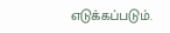எடுக்கப்படும்.